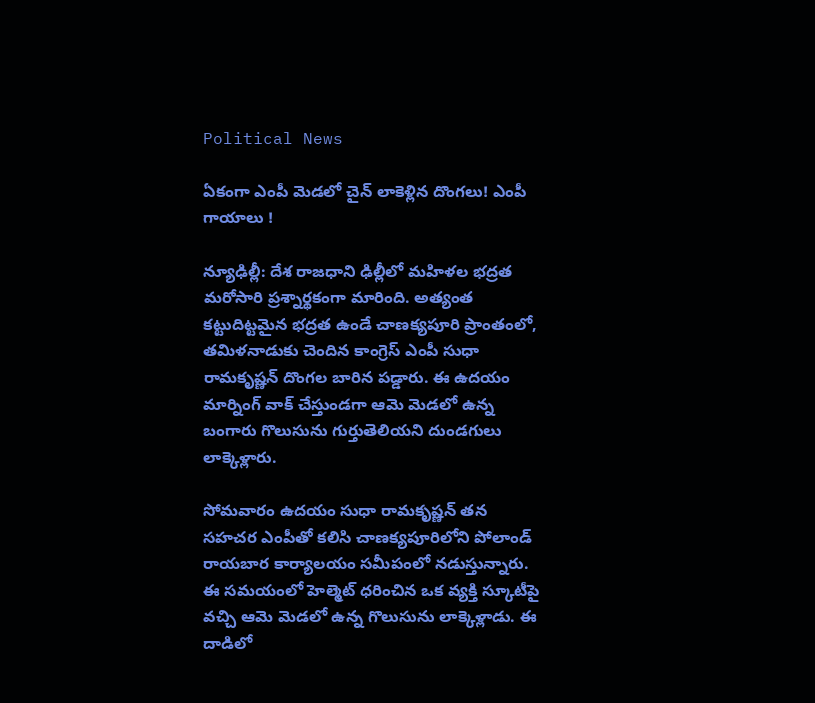Political News

ఏకంగా ఎంపీ మెడలో చైన్ లాకెళ్లిన దొంగలు! ఎంపీ గాయాలు !

న్యూఢిల్లీ: దేశ రాజధాని ఢిల్లీలో మహిళల భద్రత మరోసారి ప్రశ్నార్థకంగా మారింది. అత్యంత కట్టుదిట్టమైన భద్రత ఉండే చాణక్యపూరి ప్రాంతంలో, తమిళనాడుకు చెందిన కాంగ్రెస్ ఎంపీ సుధా రామకృష్ణన్ దొంగల బారిన పడ్డారు. ఈ ఉదయం మార్నింగ్ వాక్ చేస్తుండగా ఆమె మెడలో ఉన్న బంగారు గొలుసును గుర్తుతెలియని దుండగులు లాక్కెళ్లారు.

సోమవారం ఉదయం సుధా రామకృష్ణన్ తన సహచర ఎంపీతో కలిసి చాణక్యపూరిలోని పోలాండ్ రాయబార కార్యాలయం సమీపంలో నడుస్తున్నారు. ఈ సమయంలో హెల్మెట్ ధరించిన ఒక వ్యక్తి స్కూటీపై వచ్చి ఆమె మెడలో ఉన్న గొలుసును లాక్కెళ్లాడు. ఈ దాడిలో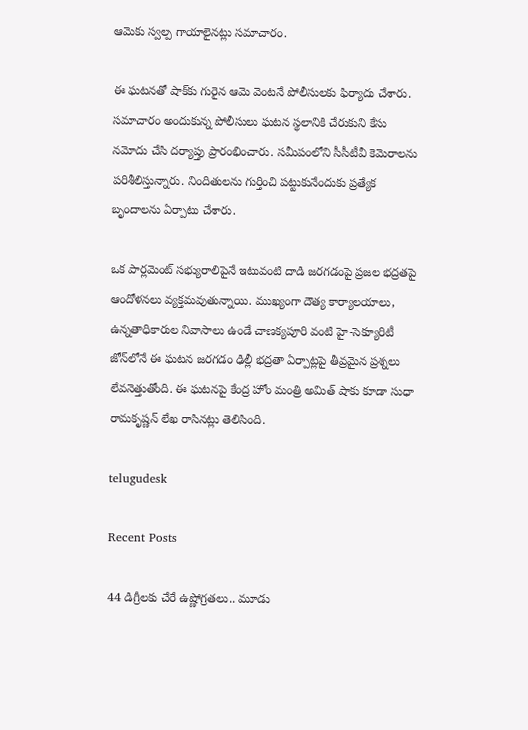ఆమెకు స్వల్ప గాయాలైనట్లు సమాచారం.

ఈ ఘటనతో షాక్‌కు గురైన ఆమె వెంటనే పోలీసులకు ఫిర్యాదు చేశారు. సమాచారం అందుకున్న పోలీసులు ఘటన స్థలానికి చేరుకుని కేసు నమోదు చేసి దర్యాప్తు ప్రారంభించారు. సమీపంలోని సీసీటీవీ కెమెరాలను పరిశీలిస్తున్నారు. నిందితులను గుర్తించి పట్టుకునేందుకు ప్రత్యేక బృందాలను ఏర్పాటు చేశారు.

ఒక పార్లమెంట్ సభ్యురాలిపైనే ఇటువంటి దాడి జరగడంపై ప్రజల భద్రతపై ఆందోళనలు వ్యక్తమవుతున్నాయి. ముఖ్యంగా దౌత్య కార్యాలయాలు, ఉన్నతాధికారుల నివాసాలు ఉండే చాణక్యపూరి వంటి హై-సెక్యూరిటీ జోన్‌లోనే ఈ ఘటన జరగడం ఢిల్లీ భద్రతా ఏర్పాట్లపై తీవ్రమైన ప్రశ్నలు లేవనెత్తుతోంది. ఈ ఘటనపై కేంద్ర హోం మంత్రి అమిత్ షాకు కూడా సుధా రామకృష్ణన్ లేఖ రాసినట్లు తెలిసింది.

telugudesk

Recent Posts

44 డిగ్రీలకు చేరే ఉష్ణోగ్రతలు.. మూడు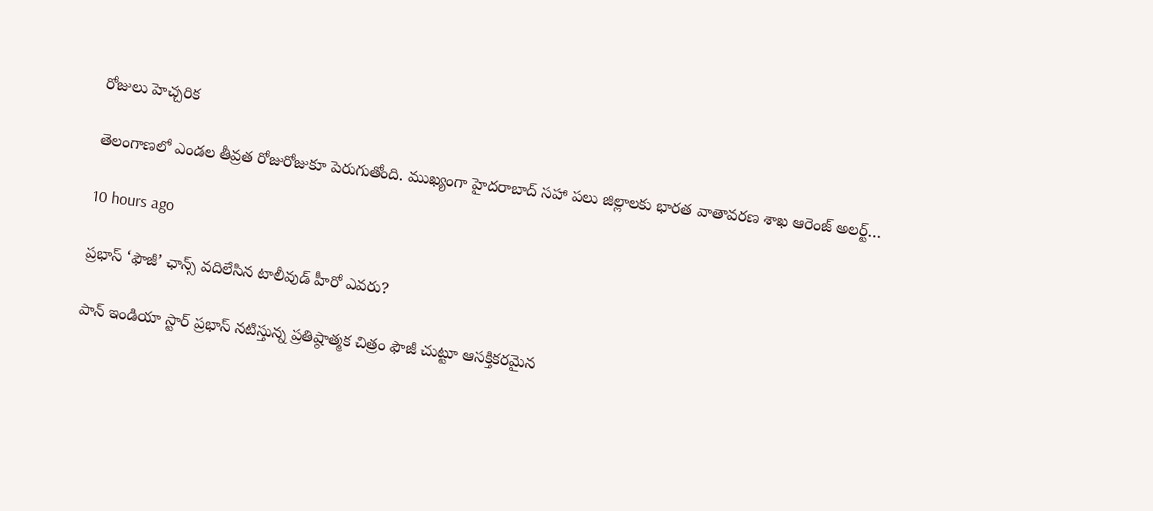రోజులు హెచ్చరిక

తెలంగాణలో ఎండల తీవ్రత రోజురోజుకూ పెరుగుతోంది. ముఖ్యంగా హైదరాబాద్ సహా పలు జిల్లాలకు భారత వాతావరణ శాఖ ఆరెంజ్ అలర్ట్…

10 hours ago

ప్రభాస్ ‘ఫౌజీ’ ఛాన్స్ వదిలేసిన టాలీవుడ్ హీరో ఎవరు?

పాన్ ఇండియా స్టార్ ప్రభాస్ నటిస్తున్న ప్రతిష్ఠాత్మక చిత్రం ఫౌజీ చుట్టూ ఆసక్తికరమైన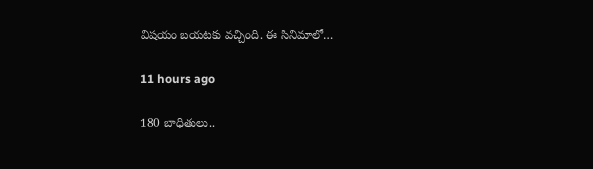విషయం బయటకు వచ్చింది. ఈ సినిమాలో…

11 hours ago

180 బాధితులు..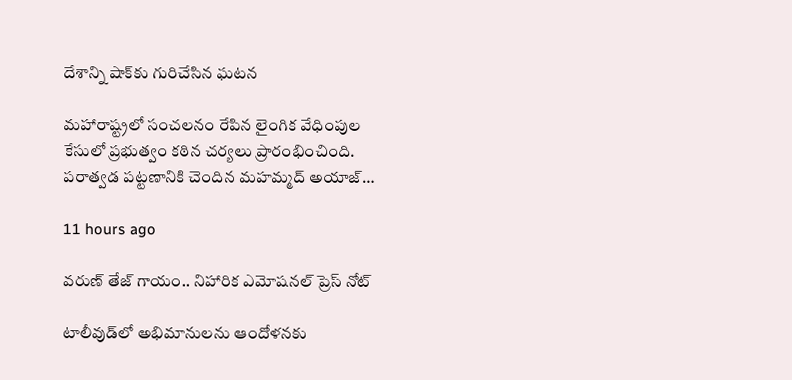దేశాన్ని షాక్‌కు గురిచేసిన ఘటన

మహారాష్ట్రలో సంచలనం రేపిన లైంగిక వేధింపుల కేసులో ప్రభుత్వం కఠిన చర్యలు ప్రారంభించింది. పరాత్వడ పట్టణానికి చెందిన మహమ్మద్ అయాజ్…

11 hours ago

వరుణ్ తేజ్ గాయం.. నిహారిక ఎమోషనల్ ప్రెస్ నోట్

టాలీవుడ్‌లో అభిమానులను ఆందోళనకు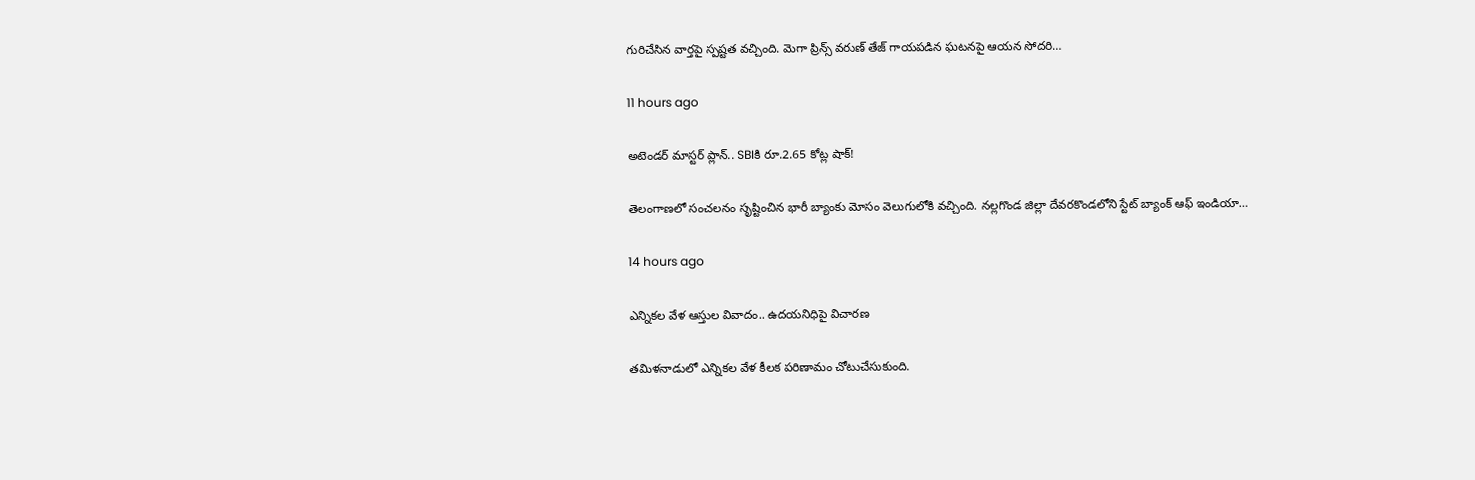గురిచేసిన వార్తపై స్పష్టత వచ్చింది. మెగా ప్రిన్స్ వరుణ్ తేజ్ గాయపడిన ఘటనపై ఆయన సోదరి…

11 hours ago

అటెండర్ మాస్టర్ ప్లాన్.. SBIకి రూ.2.65 కోట్ల షాక్!

తెలంగాణలో సంచలనం సృష్టించిన భారీ బ్యాంకు మోసం వెలుగులోకి వచ్చింది. నల్లగొండ జిల్లా దేవరకొండలోని స్టేట్ బ్యాంక్ ఆఫ్ ఇండియా…

14 hours ago

ఎన్నికల వేళ ఆస్తుల వివాదం.. ఉదయనిధిపై విచారణ

తమిళనాడులో ఎన్నికల వేళ కీలక పరిణామం చోటుచేసుకుంది.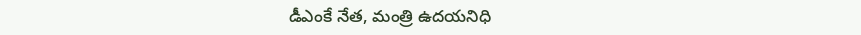డీఎంకే నేత, మంత్రి ఉదయనిధి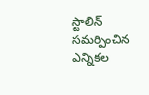స్టాలిన్ సమర్పించిన ఎన్నికల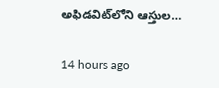అఫిడవిట్‌లోని ఆస్తుల…

14 hours ago